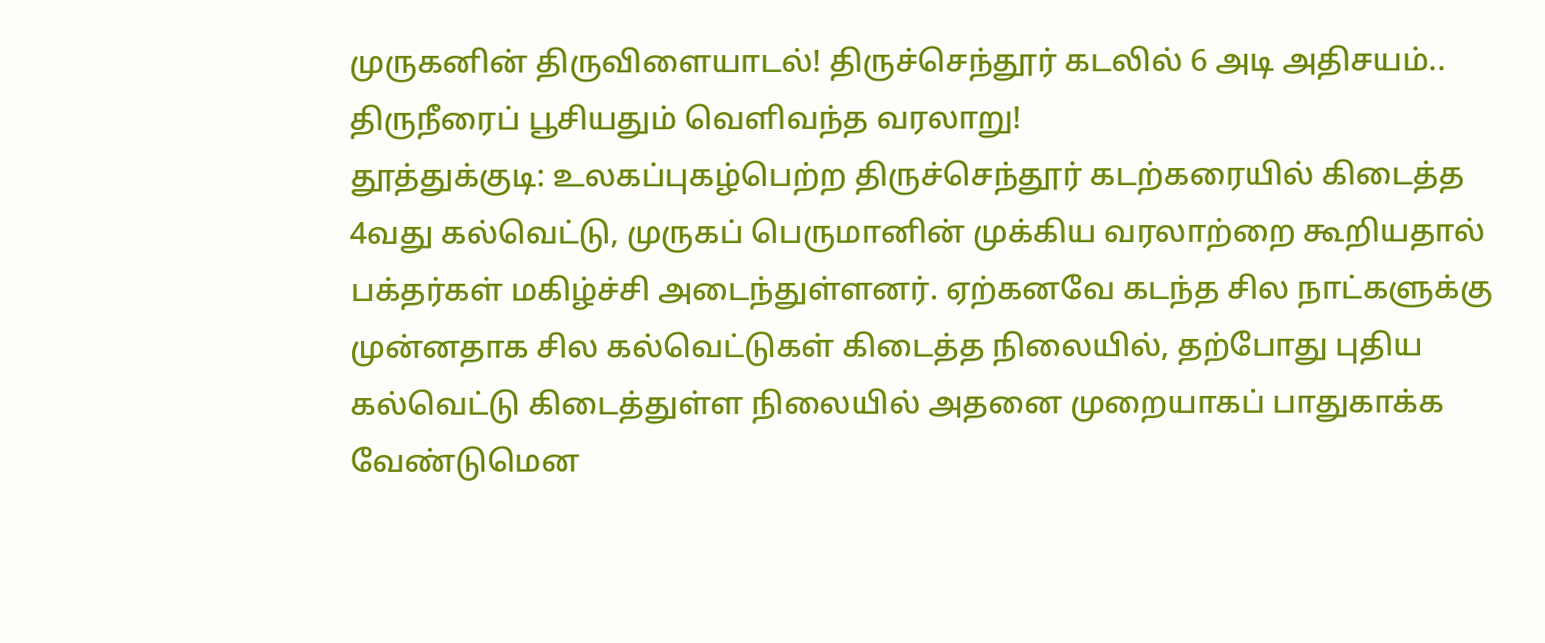முருகனின் திருவிளையாடல்! திருச்செந்தூர் கடலில் 6 அடி அதிசயம்.. திருநீரைப் பூசியதும் வெளிவந்த வரலாறு!
தூத்துக்குடி: உலகப்புகழ்பெற்ற திருச்செந்தூர் கடற்கரையில் கிடைத்த 4வது கல்வெட்டு, முருகப் பெருமானின் முக்கிய வரலாற்றை கூறியதால் பக்தர்கள் மகிழ்ச்சி அடைந்துள்ளனர். ஏற்கனவே கடந்த சில நாட்களுக்கு முன்னதாக சில கல்வெட்டுகள் கிடைத்த நிலையில், தற்போது புதிய கல்வெட்டு கிடைத்துள்ள நிலையில் அதனை முறையாகப் பாதுகாக்க வேண்டுமென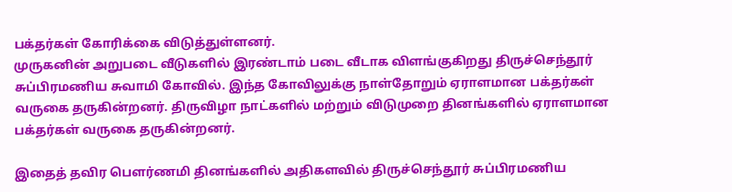பக்தர்கள் கோரிக்கை விடுத்துள்ளனர்.
முருகனின் அறுபடை வீடுகளில் இரண்டாம் படை வீடாக விளங்குகிறது திருச்செந்தூர் சுப்பிரமணிய சுவாமி கோவில். இந்த கோவிலுக்கு நாள்தோறும் ஏராளமான பக்தர்கள் வருகை தருகின்றனர். திருவிழா நாட்களில் மற்றும் விடுமுறை தினங்களில் ஏராளமான பக்தர்கள் வருகை தருகின்றனர்.

இதைத் தவிர பௌர்ணமி தினங்களில் அதிகளவில் திருச்செந்தூர் சுப்பிரமணிய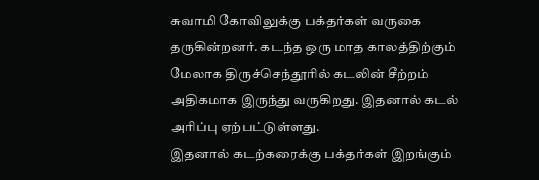சுவாமி கோவிலுக்கு பக்தர்கள் வருகை தருகின்றனர். கடந்த ஒரு மாத காலத்திற்கும் மேலாக திருச்செந்தூரில் கடலின் சீற்றம் அதிகமாக இருந்து வருகிறது. இதனால் கடல் அரிப்பு ஏற்பட்டுள்ளது.
இதனால் கடற்கரைக்கு பக்தர்கள் இறங்கும்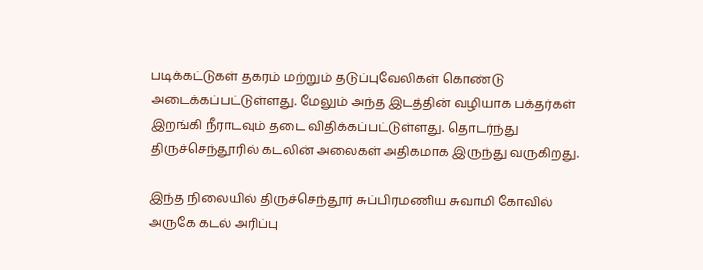படிக்கட்டுகள் தகரம் மற்றும் தடுப்புவேலிகள் கொண்டு அடைக்கப்பட்டுள்ளது. மேலும் அந்த இடத்தின் வழியாக பக்தர்கள் இறங்கி நீராடவும் தடை விதிக்கப்பட்டுள்ளது. தொடர்ந்து திருச்செந்தூரில் கடலின் அலைகள் அதிகமாக இருந்து வருகிறது.

இந்த நிலையில் திருச்செந்தூர் சுப்பிரமணிய சுவாமி கோவில் அருகே கடல் அரிப்பு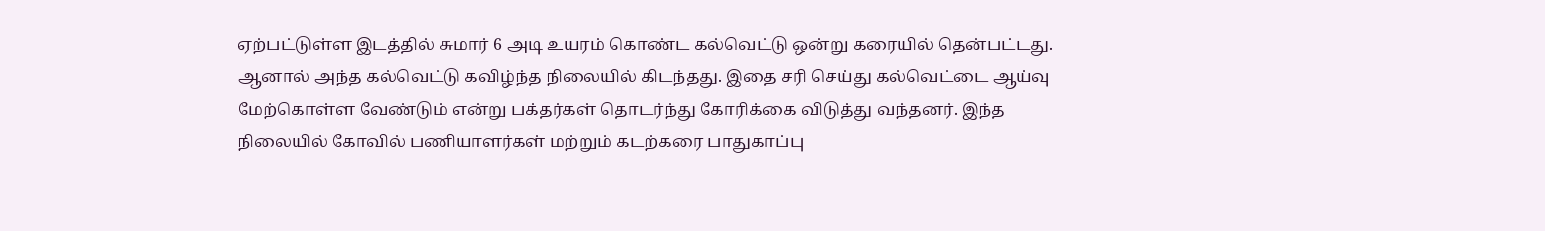ஏற்பட்டுள்ள இடத்தில் சுமார் 6 அடி உயரம் கொண்ட கல்வெட்டு ஒன்று கரையில் தென்பட்டது.
ஆனால் அந்த கல்வெட்டு கவிழ்ந்த நிலையில் கிடந்தது. இதை சரி செய்து கல்வெட்டை ஆய்வு மேற்கொள்ள வேண்டும் என்று பக்தர்கள் தொடர்ந்து கோரிக்கை விடுத்து வந்தனர். இந்த நிலையில் கோவில் பணியாளர்கள் மற்றும் கடற்கரை பாதுகாப்பு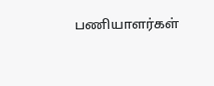பணியாளர்கள்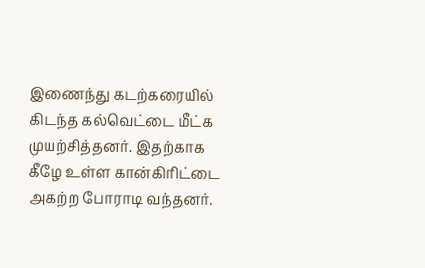இணைந்து கடற்கரையில் கிடந்த கல்வெட்டை மீட்க முயற்சித்தனர். இதற்காக கீழே உள்ள கான்கிரிட்டை அகற்ற போராடி வந்தனர்.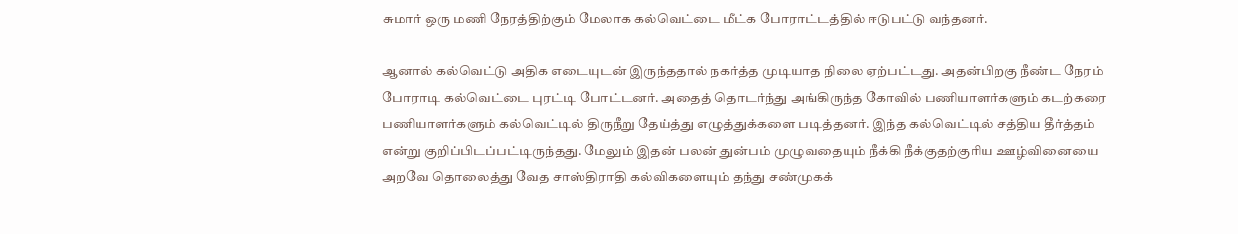சுமார் ஒரு மணி நேரத்திற்கும் மேலாக கல்வெட்டை மீட்க போராட்டத்தில் ஈடுபட்டு வந்தனர்.

ஆனால் கல்வெட்டு அதிக எடையுடன் இருந்ததால் நகர்த்த முடியாத நிலை ஏற்பட்டது. அதன்பிறகு நீண்ட நேரம் போராடி கல்வெட்டை புரட்டி போட்டனர். அதைத் தொடர்ந்து அங்கிருந்த கோவில் பணியாளர்களும் கடற்கரை பணியாளர்களும் கல்வெட்டில் திருநீறு தேய்த்து எழுத்துக்களை படித்தனர். இந்த கல்வெட்டில் சத்திய தீர்த்தம் என்று குறிப்பிடப்பட்டிருந்தது. மேலும் இதன் பலன் துன்பம் முழுவதையும் நீக்கி நீக்குதற்குரிய ஊழ்வினையை அறவே தொலைத்து வேத சாஸ்திராதி கல்விகளையும் தந்து சண்முகக்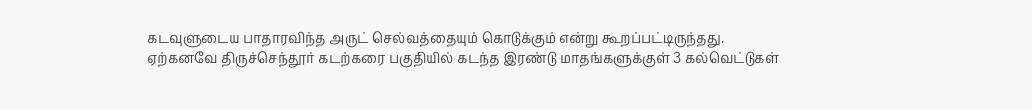கடவுளுடைய பாதாரவிந்த அருட் செல்வத்தையும் கொடுக்கும் என்று கூறப்பட்டிருந்தது.
ஏற்கனவே திருச்செந்தூர் கடற்கரை பகுதியில் கடந்த இரண்டு மாதங்களுக்குள் 3 கல்வெட்டுகள்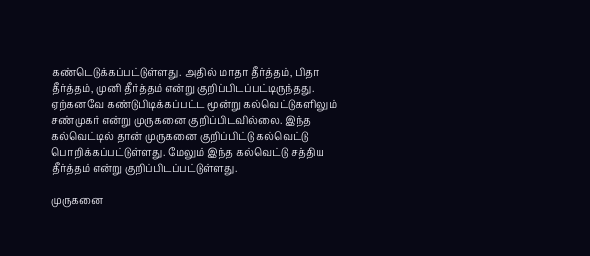கண்டெடுக்கப்பட்டுள்ளது. அதில் மாதா தீர்த்தம், பிதா தீர்த்தம், முனி தீர்த்தம் என்று குறிப்பிடப்பட்டிருந்தது. ஏற்கனவே கண்டுபிடிக்கப்பட்ட மூன்று கல்வெட்டுகளிலும் சண்முகர் என்று முருகனை குறிப்பிடவில்லை. இந்த கல்வெட்டில் தான் முருகனை குறிப்பிட்டு கல்வெட்டு பொறிக்கப்பட்டுள்ளது. மேலும் இந்த கல்வெட்டு சத்திய தீர்த்தம் என்று குறிப்பிடப்பட்டுள்ளது.

முருகனை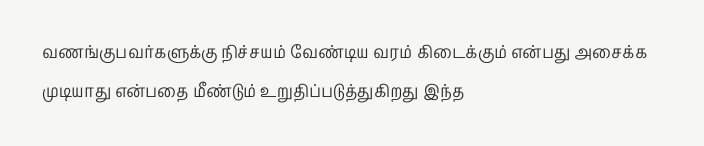வணங்குபவர்களுக்கு நிச்சயம் வேண்டிய வரம் கிடைக்கும் என்பது அசைக்க முடியாது என்பதை மீண்டும் உறுதிப்படுத்துகிறது இந்த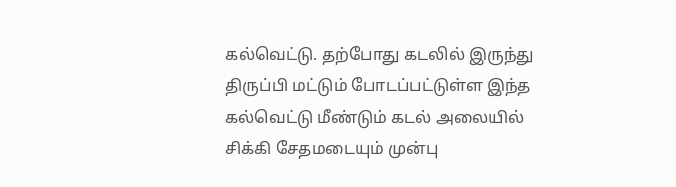கல்வெட்டு. தற்போது கடலில் இருந்து திருப்பி மட்டும் போடப்பட்டுள்ள இந்த கல்வெட்டு மீண்டும் கடல் அலையில் சிக்கி சேதமடையும் முன்பு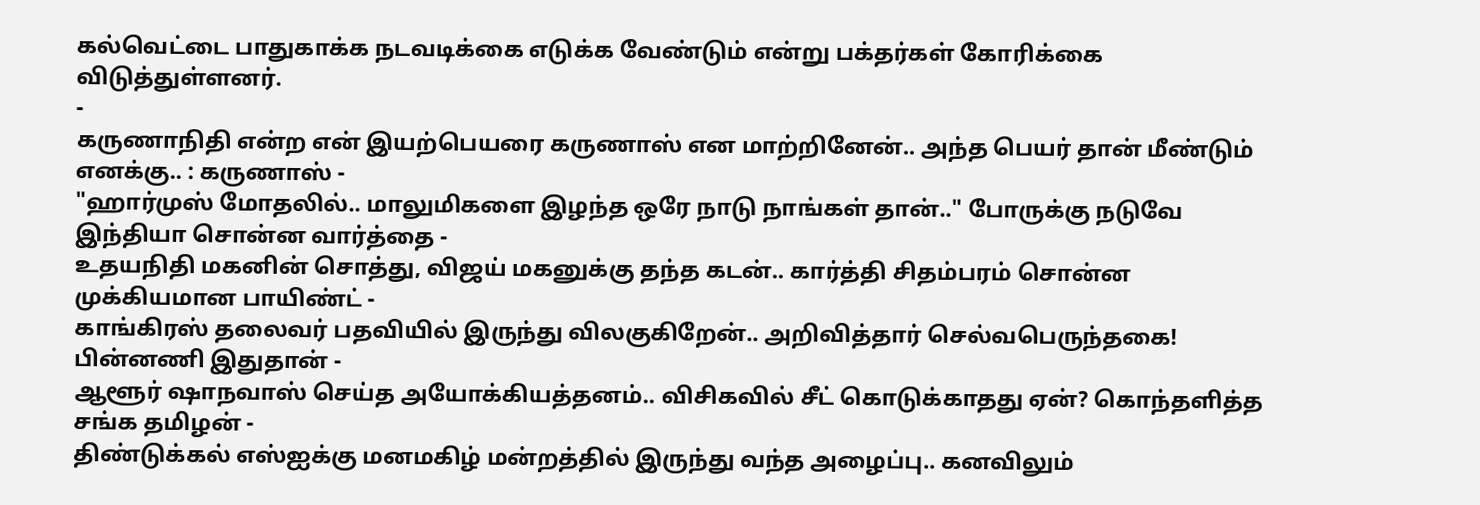கல்வெட்டை பாதுகாக்க நடவடிக்கை எடுக்க வேண்டும் என்று பக்தர்கள் கோரிக்கை விடுத்துள்ளனர்.
-
கருணாநிதி என்ற என் இயற்பெயரை கருணாஸ் என மாற்றினேன்.. அந்த பெயர் தான் மீண்டும் எனக்கு.. : கருணாஸ் -
"ஹார்முஸ் மோதலில்.. மாலுமிகளை இழந்த ஒரே நாடு நாங்கள் தான்.." போருக்கு நடுவே இந்தியா சொன்ன வார்த்தை -
உதயநிதி மகனின் சொத்து, விஜய் மகனுக்கு தந்த கடன்.. கார்த்தி சிதம்பரம் சொன்ன முக்கியமான பாயிண்ட் -
காங்கிரஸ் தலைவர் பதவியில் இருந்து விலகுகிறேன்.. அறிவித்தார் செல்வபெருந்தகை! பின்னணி இதுதான் -
ஆளூர் ஷாநவாஸ் செய்த அயோக்கியத்தனம்.. விசிகவில் சீட் கொடுக்காதது ஏன்? கொந்தளித்த சங்க தமிழன் -
திண்டுக்கல் எஸ்ஐக்கு மனமகிழ் மன்றத்தில் இருந்து வந்த அழைப்பு.. கனவிலும்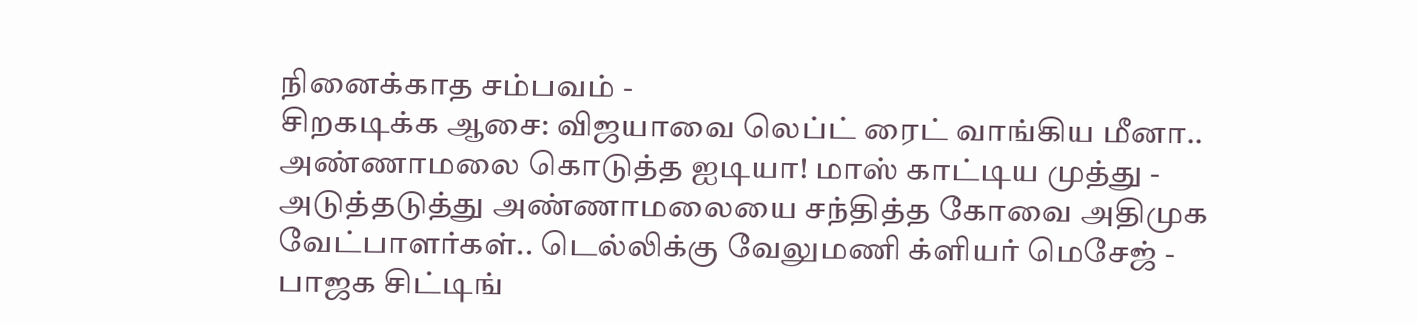நினைக்காத சம்பவம் -
சிறகடிக்க ஆசை: விஜயாவை லெப்ட் ரைட் வாங்கிய மீனா.. அண்ணாமலை கொடுத்த ஐடியா! மாஸ் காட்டிய முத்து -
அடுத்தடுத்து அண்ணாமலையை சந்தித்த கோவை அதிமுக வேட்பாளர்கள்.. டெல்லிக்கு வேலுமணி க்ளியர் மெசேஜ் -
பாஜக சிட்டிங்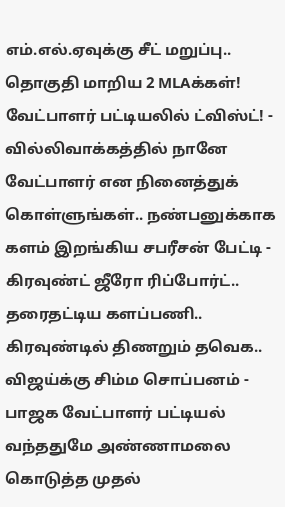எம்.எல்.ஏவுக்கு சீட் மறுப்பு.. தொகுதி மாறிய 2 MLAக்கள்! வேட்பாளர் பட்டியலில் ட்விஸ்ட்! -
வில்லிவாக்கத்தில் நானே வேட்பாளர் என நினைத்துக் கொள்ளுங்கள்.. நண்பனுக்காக களம் இறங்கிய சபரீசன் பேட்டி -
கிரவுண்ட் ஜீரோ ரிப்போர்ட்.. தரைதட்டிய களப்பணி.. கிரவுண்டில் திணறும் தவெக.. விஜய்க்கு சிம்ம சொப்பனம் -
பாஜக வேட்பாளர் பட்டியல் வந்ததுமே அண்ணாமலை கொடுத்த முதல்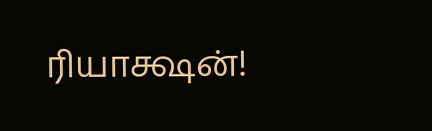ரியாக்ஷன்!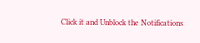Click it and Unblock the Notifications